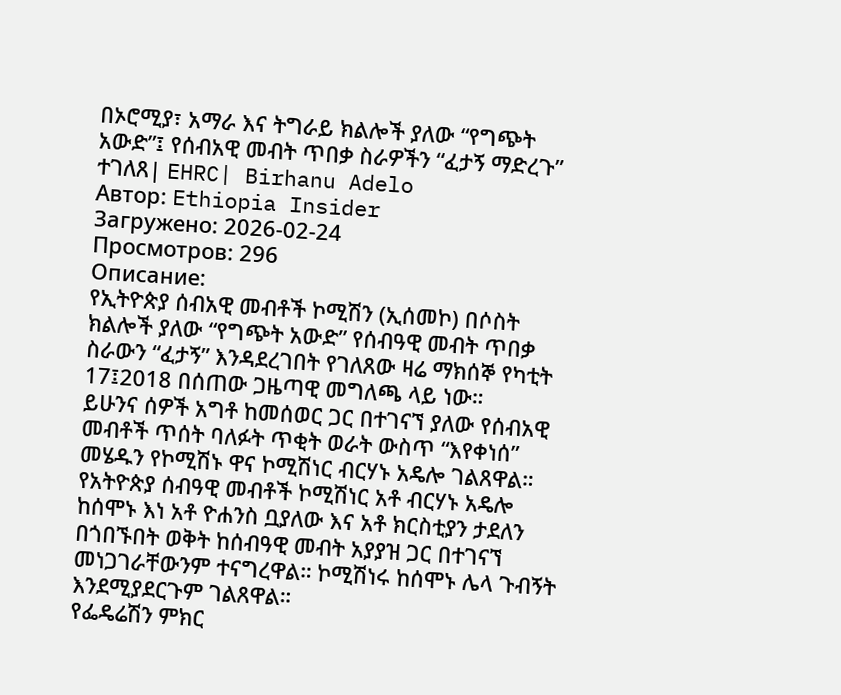በኦሮሚያ፣ አማራ እና ትግራይ ክልሎች ያለው “የግጭት አውድ”፤ የሰብአዊ መብት ጥበቃ ስራዎችን “ፈታኝ ማድረጉ” ተገለጸ| EHRC| Birhanu Adelo
Автор: Ethiopia Insider
Загружено: 2026-02-24
Просмотров: 296
Описание:
የኢትዮጵያ ሰብአዊ መብቶች ኮሚሽን (ኢሰመኮ) በሶስት ክልሎች ያለው “የግጭት አውድ” የሰብዓዊ መብት ጥበቃ ስራውን “ፈታኝ” እንዳደረገበት የገለጸው ዛሬ ማክሰኞ የካቲት 17፤2018 በሰጠው ጋዜጣዊ መግለጫ ላይ ነው።
ይሁንና ሰዎች አግቶ ከመሰወር ጋር በተገናኘ ያለው የሰብአዊ መብቶች ጥሰት ባለፉት ጥቂት ወራት ውስጥ “እየቀነሰ” መሄዱን የኮሚሽኑ ዋና ኮሚሽነር ብርሃኑ አዴሎ ገልጸዋል።
የአትዮጵያ ሰብዓዊ መብቶች ኮሚሽነር አቶ ብርሃኑ አዴሎ ከሰሞኑ እነ አቶ ዮሐንስ ቧያለው እና አቶ ክርስቲያን ታደለን በጎበኙበት ወቅት ከሰብዓዊ መብት አያያዝ ጋር በተገናኘ መነጋገራቸውንም ተናግረዋል። ኮሚሽነሩ ከሰሞኑ ሌላ ጉብኝት እንደሚያደርጉም ገልጸዋል።
የፌዴሬሽን ምክር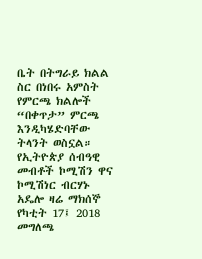ቤት በትግራይ ክልል ስር በነበሩ አምስት የምርጫ ክልሎች “በቀጥታ” ምርጫ እንዲካሄድባቸው ትላንት ወስኗል። የኢትዮጵያ ሰብዓዊ መብቶች ኮሚሽን ዋና ኮሚሽነር ብርሃኑ አዴሎ ዛሬ ማክሰኞ የካቲት 17፤ 2018 መግለጫ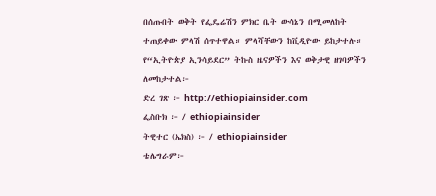በሰጡበት ወቅት የፌዴሬሽን ምክር ቤት ውሳኔን በሚመለከት ተጠይቀው ምላሽ ሰጥተዋል። ምላሻቸውን ከቪዲዮው ይከታተሉ።
የ“ኢትዮጵያ ኢንሳይደር” ትኩስ ዜናዎችን እና ወቅታዊ ዘገባዎችን ለመከታተል፦
ድረ ገጽ ፦ http://ethiopiainsider.com
ፌስቡክ ፦ / ethiopiainsider
ትዊተር (ኤክስ) ፦ / ethiopiainsider
ቴሌግራም፦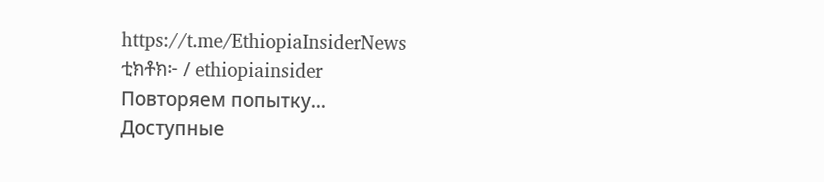https://t.me/EthiopiaInsiderNews
ቲክቶክ፦ / ethiopiainsider
Повторяем попытку...
Доступные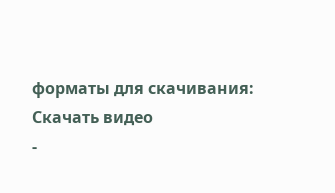форматы для скачивания:
Скачать видео
-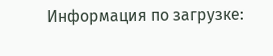Информация по загрузке: